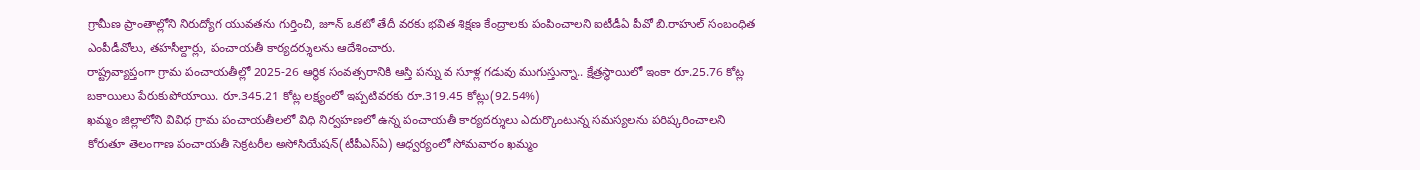గ్రామీణ ప్రాంతాల్లోని నిరుద్యోగ యువతను గుర్తించి, జూన్ ఒకటో తేదీ వరకు భవిత శిక్షణ కేంద్రాలకు పంపించాలని ఐటీడీఏ పీవో బి.రాహుల్ సంబంధిత ఎంపీడీవోలు, తహసీల్దార్లు, పంచాయతీ కార్యదర్శులను ఆదేశించారు.
రాష్ట్రవ్యాప్తంగా గ్రామ పంచాయతీల్లో 2025-26 ఆర్థిక సంవత్సరానికి ఆస్తి పన్ను వ సూళ్ల గడువు ముగుస్తున్నా.. క్షేత్రస్థాయిలో ఇంకా రూ.25.76 కోట్ల బకాయిలు పేరుకుపోయాయి. రూ.345.21 కోట్ల లక్ష్యంలో ఇప్పటివరకు రూ.319.45 కోట్లు(92.54%)
ఖమ్మం జిల్లాలోని వివిధ గ్రామ పంచాయతీలలో విధి నిర్వహణలో ఉన్న పంచాయతీ కార్యదర్శులు ఎదుర్కొంటున్న సమస్యలను పరిష్కరించాలని కోరుతూ తెలంగాణ పంచాయతీ సెక్రటరీల అసోసియేషన్(టీపీఎస్ఏ) ఆధ్వర్యంలో సోమవారం ఖమ్మం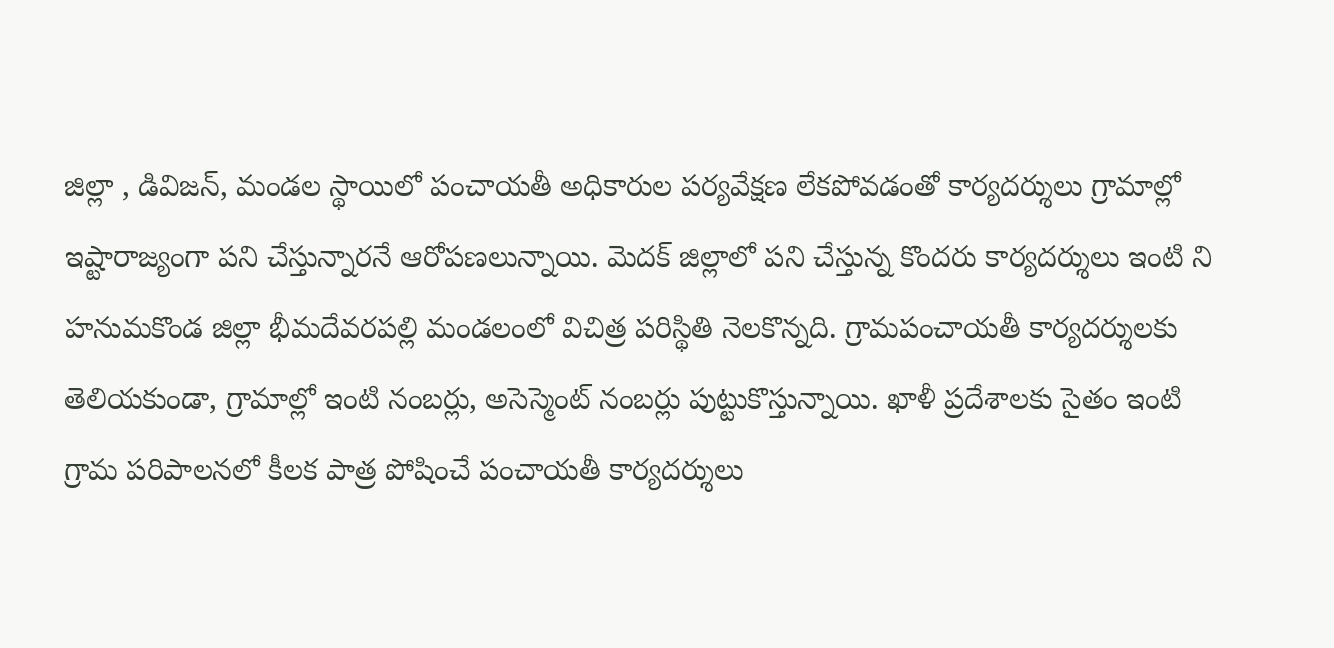జిల్లా , డివిజన్, మండల స్థాయిలో పంచాయతీ అధికారుల పర్యవేక్షణ లేకపోవడంతో కార్యదర్శులు గ్రామాల్లో ఇష్టారాజ్యంగా పని చేస్తున్నారనే ఆరోపణలున్నాయి. మెదక్ జిల్లాలో పని చేస్తున్న కొందరు కార్యదర్శులు ఇంటి ని
హనుమకొండ జిల్లా భీమదేవరపల్లి మండలంలో విచిత్ర పరిస్థితి నెలకొన్నది. గ్రామపంచాయతీ కార్యదర్శులకు తెలియకుండా, గ్రామాల్లో ఇంటి నంబర్లు, అసెస్మెంట్ నంబర్లు పుట్టుకొస్తున్నాయి. ఖాళీ ప్రదేశాలకు సైతం ఇంటి
గ్రామ పరిపాలనలో కీలక పాత్ర పోషించే పంచాయతీ కార్యదర్శులు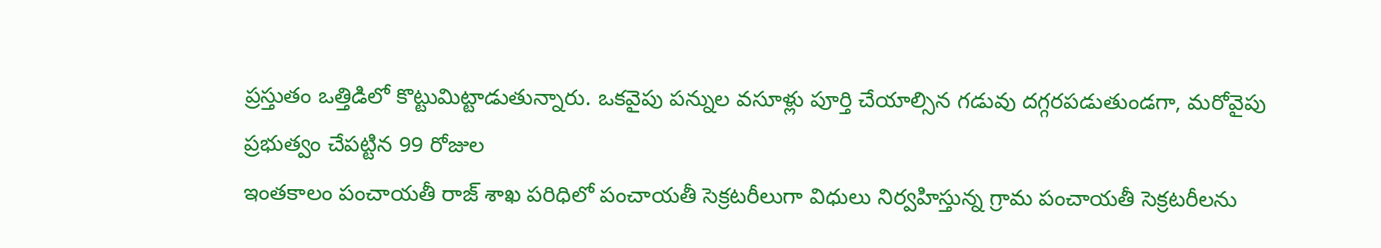ప్రస్తుతం ఒత్తిడిలో కొట్టుమిట్టాడుతున్నారు. ఒకవైపు పన్నుల వసూళ్లు పూర్తి చేయాల్సిన గడువు దగ్గరపడుతుండగా, మరోవైపు ప్రభుత్వం చేపట్టిన 99 రోజుల
ఇంతకాలం పంచాయతీ రాజ్ శాఖ పరిధిలో పంచాయతీ సెక్రటరీలుగా విధులు నిర్వహిస్తున్న గ్రామ పంచాయతీ సెక్రటరీలను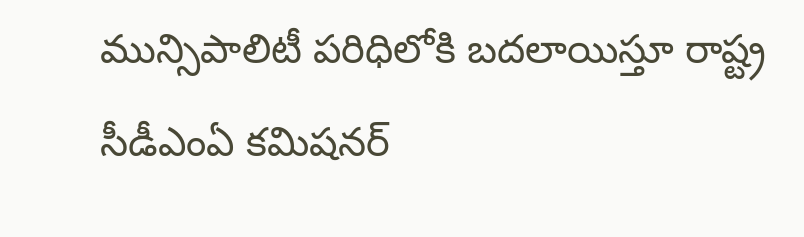మున్సిపాలిటీ పరిధిలోకి బదలాయిస్తూ రాష్ట్ర సీడీఎంఏ కమిషనర్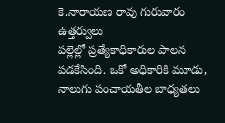కె.నారాయణ రావు గురువారం ఉత్తర్వులు
పల్లెల్లో ప్రత్యేకాధికారుల పాలన పడకేసింది. ఒకో అధికారికి మూడు, నాలుగు పంచాయతీల బాధ్యతలు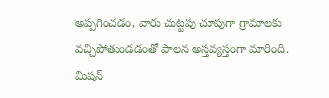అప్పగించడం, వారు చుట్టపు చూపుగా గ్రామాలకు వచ్చిపోతుండడంతో పాలన అస్తవ్యస్తంగా మారింది. మిషన్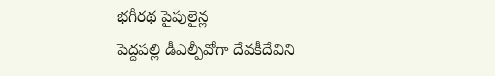భగీరథ పైపులైన్ల
పెద్దపల్లి డీఎల్పీవోగా దేవకీదేవిని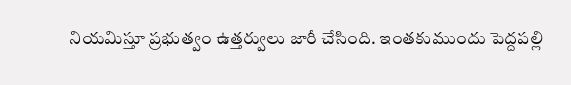నియమిస్తూ ప్రభుత్వం ఉత్తర్వులు జారీ చేసింది. ఇంతకుముందు పెద్దపల్లి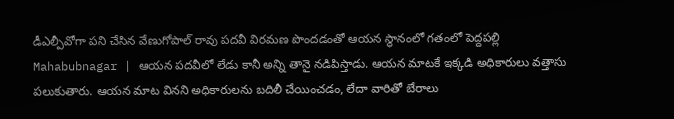డీఎల్పీవోగా పని చేసిన వేణుగోపాల్ రావు పదవీ విరమణ పొందడంతో ఆయన స్థానంలో గతంలో పెద్దపల్లి
Mahabubnagar | ఆయన పదవీలో లేడు కానీ అన్ని తానై నడిపిస్తాడు. ఆయన మాటకే ఇక్కడి అధికారులు వత్తాసు పలుకుతారు. ఆయన మాట వినని అధికారులను బదిలీ చేయించడం, లేదా వారితో బేరాలు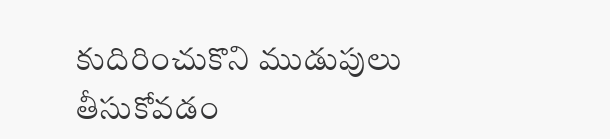కుదిరించుకొని ముడుపులు తీసుకోవడం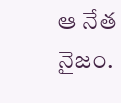ఆ నేత నైజం.